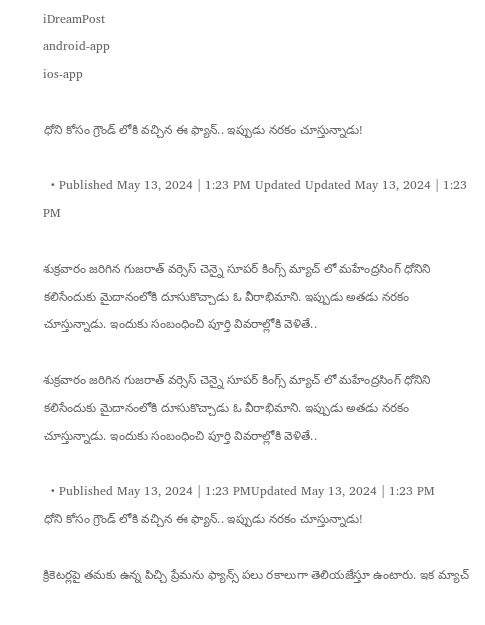iDreamPost
android-app
ios-app

ధోని కోసం గ్రౌండ్ లోకి వచ్చిన ఈ ఫ్యాన్.. ఇప్పుడు నరకం చూస్తున్నాడు!

  • Published May 13, 2024 | 1:23 PM Updated Updated May 13, 2024 | 1:23 PM

శుక్రవారం జరిగిన గుజరాత్ వర్సెస్ చెన్నై సూపర్ కింగ్స్ మ్యాచ్ లో మహేంద్రసింగ్ ధోనిని కలిసేందుకు మైదానంలోకి దూసుకొచ్చాడు ఓ వీరాభిమాని. ఇప్పుడు అతడు నరకం చూస్తున్నాడు. ఇందుకు సంబంధించి పూర్తి వివరాల్లోకి వెళితే..

శుక్రవారం జరిగిన గుజరాత్ వర్సెస్ చెన్నై సూపర్ కింగ్స్ మ్యాచ్ లో మహేంద్రసింగ్ ధోనిని కలిసేందుకు మైదానంలోకి దూసుకొచ్చాడు ఓ వీరాభిమాని. ఇప్పుడు అతడు నరకం చూస్తున్నాడు. ఇందుకు సంబంధించి పూర్తి వివరాల్లోకి వెళితే..

  • Published May 13, 2024 | 1:23 PMUpdated May 13, 2024 | 1:23 PM
ధోని కోసం గ్రౌండ్ లోకి వచ్చిన ఈ ఫ్యాన్.. ఇప్పుడు నరకం చూస్తున్నాడు!

క్రికెటర్లపై తమకు ఉన్న పిచ్చి ప్రేమను ఫ్యాన్స్ పలు రకాలుగా తెలియజేస్తూ ఉంటారు. ఇక మ్యాచ్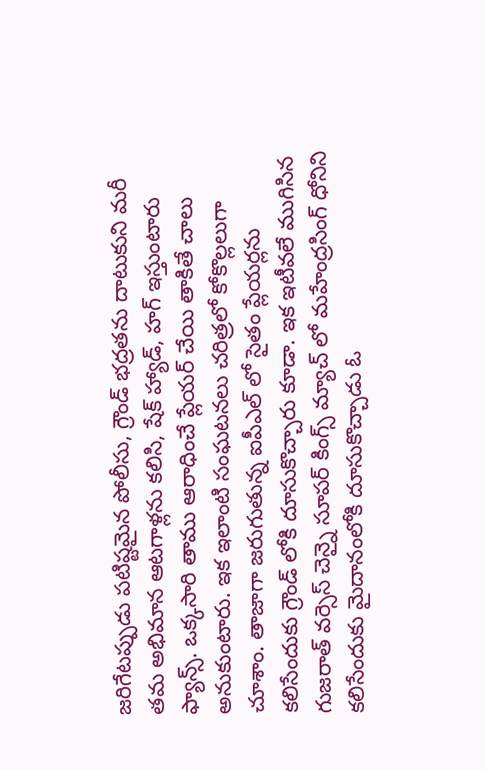జరిగేటప్పుడు పటిష్టమైన పోలీసు, గ్రౌండ్ భద్రతను దాటుకుని మరీ తమ అభిమాన ఆటగాళ్లను కలిసి, షేక్ హ్యాడ్, హగ్ ఇస్తుంటారు ఫ్యాన్స్. ఒక్కసారి తాము ఆరాధించే ప్లేయర్ చేయి తాకితే చాలు అనుకుంటారు. ఇక ఇలాంటి సంఘటనలు చరిత్రలో కోకొల్లలుగా చూశాం. తాజాగా జరుగుతున్న ఐపీఎల్ లో సైతం ప్లేయర్లను కలిసేందుకు గ్రౌండ్ లోకి దూసుకొచ్చారు కూడా. ఇక ఇటీవలే ముగిసిన గుజరాత్ వర్సెస్ చెన్నై సూపర్ కింగ్స్ మ్యాచ్ లో మహేంద్రసింగ్ ధోనిని కలిసేందుకు మైదానంలోకి దూసుకొచ్చాడు ఓ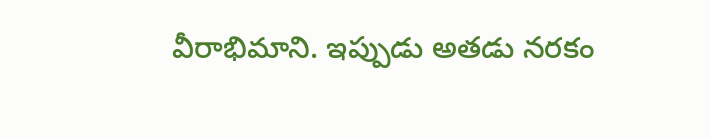వీరాభిమాని. ఇప్పుడు అతడు నరకం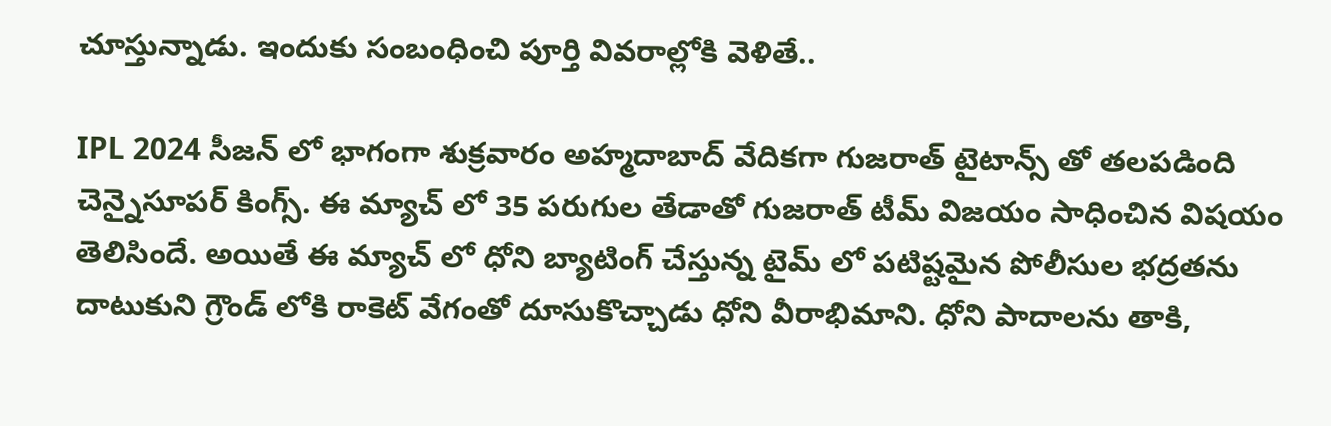చూస్తున్నాడు. ఇందుకు సంబంధించి పూర్తి వివరాల్లోకి వెళితే..

IPL 2024 సీజన్ లో భాగంగా శుక్రవారం అహ్మదాబాద్ వేదికగా గుజరాత్ టైటాన్స్ తో తలపడింది చెన్నైసూపర్ కింగ్స్. ఈ మ్యాచ్ లో 35 పరుగుల తేడాతో గుజరాత్ టీమ్ విజయం సాధించిన విషయం తెలిసిందే. అయితే ఈ మ్యాచ్ లో ధోని బ్యాటింగ్ చేస్తున్న టైమ్ లో పటిష్టమైన పోలీసుల భద్రతను దాటుకుని గ్రౌండ్ లోకి రాకెట్ వేగంతో దూసుకొచ్చాడు ధోని వీరాభిమాని. ధోని పాదాలను తాకి,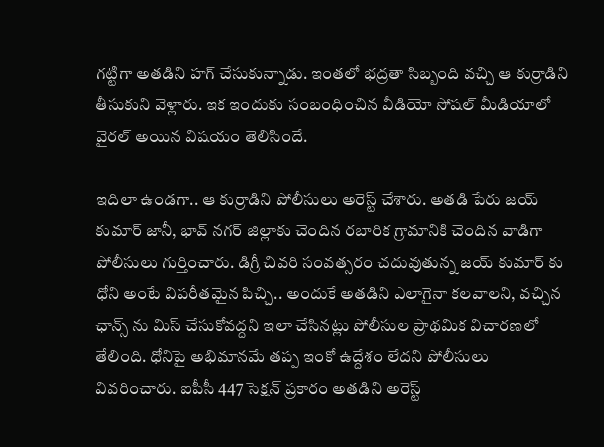గట్టిగా అతడిని హగ్ చేసుకున్నాడు. ఇంతలో భద్రతా సిబ్బంది వచ్చి ఆ కుర్రాడిని తీసుకుని వెళ్లారు. ఇక ఇందుకు సంబంధించిన వీడియో సోషల్ మీడియాలో వైరల్ అయిన విషయం తెలిసిందే.

ఇదిలా ఉండగా.. ఆ కుర్రాడిని పోలీసులు అరెస్ట్ చేశారు. అతడి పేరు జయ్ కుమార్ జానీ, భావ్ నగర్ జిల్లాకు చెందిన రబారిక గ్రామానికి చెందిన వాడిగా పోలీసులు గుర్తించారు. డిగ్రీ చివరి సంవత్సరం చదువుతున్న జయ్ కుమార్ కు ధోని అంటే విపరీతమైన పిచ్చి.. అందుకే అతడిని ఎలాగైనా కలవాలని, వచ్చిన ఛాన్స్ ను మిస్ చేసుకోవద్దని ఇలా చేసినట్లు పోలీసుల ప్రాథమిక విచారణలో తేలింది. ధోనిపై అభిమానమే తప్ప ఇంకో ఉద్దేశం లేదని పోలీసులు వివరించారు. ఐపీసీ 447 సెక్షన్ ప్రకారం అతడిని అరెస్ట్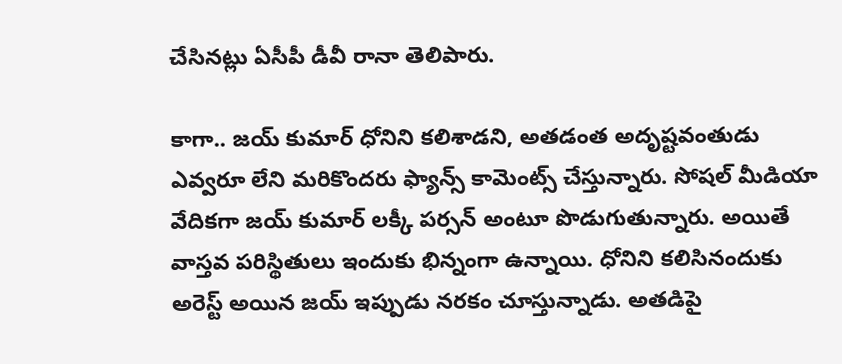చేసినట్లు ఏసీపీ డీవీ రానా తెలిపారు.

కాగా.. జయ్ కుమార్ ధోనిని కలిశాడని, అతడంత అదృష్టవంతుడు ఎవ్వరూ లేని మరికొందరు ఫ్యాన్స్ కామెంట్స్ చేస్తున్నారు. సోషల్ మీడియా వేదికగా జయ్ కుమార్ లక్కీ పర్సన్ అంటూ పొడుగుతున్నారు. అయితే వాస్తవ పరిస్థితులు ఇందుకు భిన్నంగా ఉన్నాయి. ధోనిని కలిసినందుకు అరెస్ట్ అయిన జయ్ ఇప్పుడు నరకం చూస్తున్నాడు. అతడిపై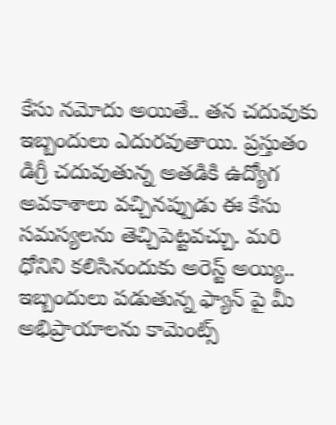కేసు నమోదు అయితే.. తన చదువుకు ఇబ్బందులు ఎదురవుతాయి. ప్రస్తుతం డిగ్రీ చదువుతున్న అతడికి ఉద్యోగ అవకాశాలు వచ్చినప్పుడు ఈ కేసు సమస్యలను తెచ్చిపెట్టవచ్చు. మరి ధోనిని కలిసినందుకు అరెస్ట్ అయ్యి.. ఇబ్బందులు పడుతున్న ఫ్యాన్ పై మీ అభిప్రాయాలను కామెంట్స్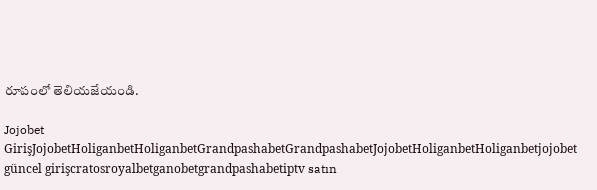రూపంలో తెలియజేయండి.

Jojobet GirişJojobetHoliganbetHoliganbetGrandpashabetGrandpashabetJojobetHoliganbetHoliganbetjojobet güncel girişcratosroyalbetganobetgrandpashabetiptv satın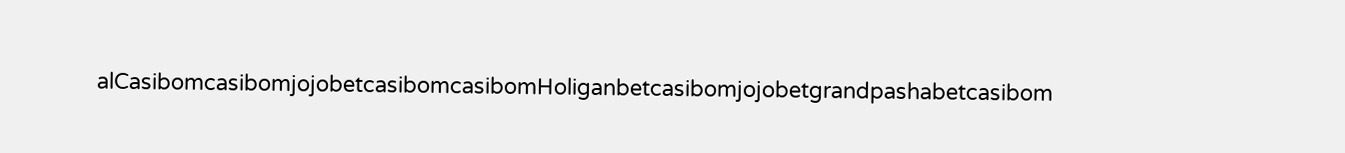alCasibomcasibomjojobetcasibomcasibomHoliganbetcasibomjojobetgrandpashabetcasibom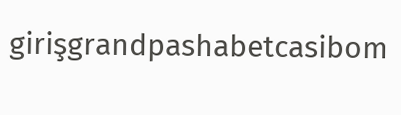girişgrandpashabetcasibom